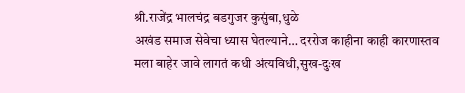श्री.राजेंद्र भालचंद्र बडगुजर कुसुंबा,धुळे
अखंड समाज सेवेचा ध्यास घेतल्याने… दररोज काहीना काही कारणास्तव मला बाहेर जावे लागतं कधी अंत्यविधी,सुख-दुःख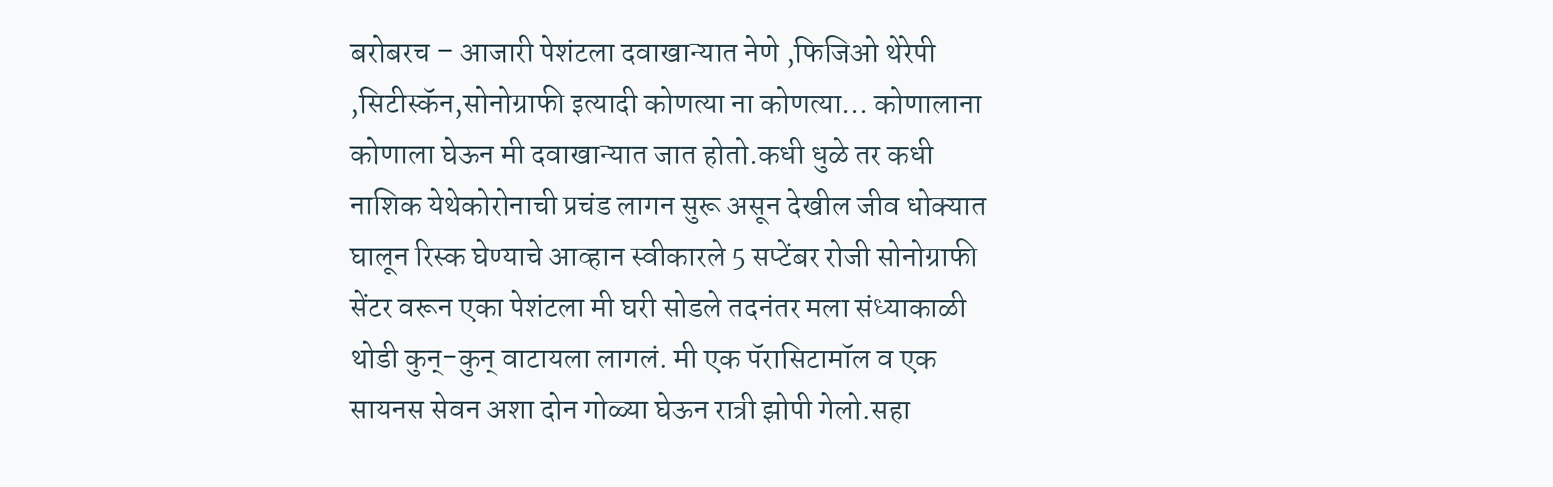बरोबरच – आजारी पेशंटला दवाखान्यात नेणे ,फिजिओ थेरेपी ,सिटीस्कॅन,सोनोग्राफी इत्यादी कोणत्या ना कोणत्या… कोणालाना कोणाला घेऊन मी दवाखान्यात जात होतो.कधी धुळे तर कधी नाशिक येथेकोरोनाची प्रचंड लागन सुरू असून देखील जीव धोक्यात घालून रिस्क घेण्याचे आव्हान स्वीकारले 5 सप्टेंबर रोजी सोनोग्राफी सेंटर वरून एका पेशंटला मी घरी सोडले तदनंतर मला संध्याकाळी थोडी कुन्-कुन् वाटायला लागलं. मी एक पॅरासिटामॉल व एक सायनस सेवन अशा दोन गोळ्या घेऊन रात्री झोपी गेलो.सहा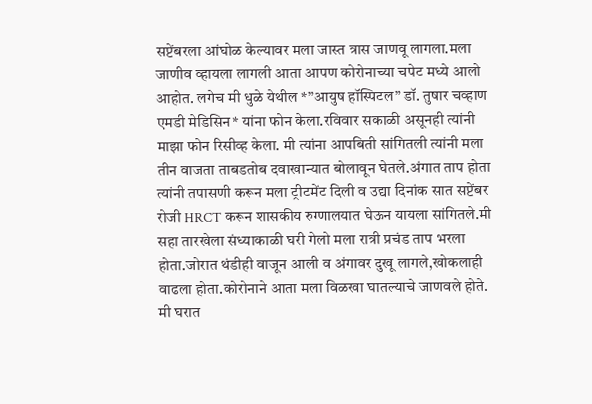सप्टेंबरला आंघोळ केल्यावर मला जास्त त्रास जाणवू लागला.मला जाणीव व्हायला लागली आता आपण कोरोनाच्या चपेट मध्ये आलो आहोत. लगेच मी धुळे येथील *”आयुष हॉस्पिटल” डॉ. तुषार चव्हाण एमडी मेडिसिन* यांना फोन केला.रविवार सकाळी असूनही त्यांनी माझा फोन रिसीव्ह केला. मी त्यांना आपबिती सांगितली त्यांनी मला तीन वाजता ताबडतोब दवाखान्यात बोलावून घेतले.अंगात ताप होता त्यांनी तपासणी करून मला ट्रीटमेंट दिली व उद्या दिनांक सात सप्टेंबर रोजी HRCT करून शासकीय रुग्णालयात घेऊन यायला सांगितले.मी सहा तारखेला संध्याकाळी घरी गेलो मला रात्री प्रचंड ताप भरला होता.जोरात थंडीही वाजून आली व अंगावर दुखू लागले,खोकलाही वाढला होता.कोरोनाने आता मला विळखा घातल्याचे जाणवले होते.
मी घरात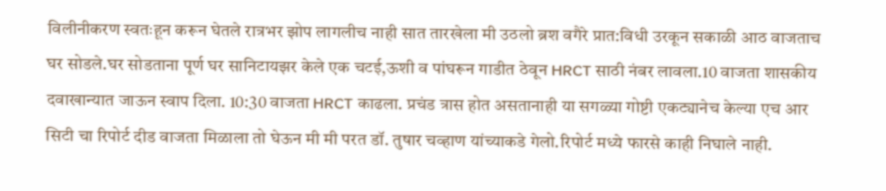विलीनीकरण स्वतःहून करून घेतले रात्रभर झोप लागलीच नाही सात तारखेला मी उठलो ब्रश वगैरे प्रात:विधी उरकून सकाळी आठ वाजताच घर सोडले.घर सोडताना पूर्ण घर सानिटायझर केले एक चटई,ऊशी व पांघरून गाडीत ठेवून HRCT साठी नंबर लावला.10 वाजता शासकीय दवाखान्यात जाऊन स्वाप दिला. 10:30 वाजता HRCT काढला. प्रचंड त्रास होत असतानाही या सगळ्या गोष्टी एकट्यानेच केल्या एच आर सिटी चा रिपोर्ट दीड वाजता मिळाला तो घेऊन मी मी परत डॉ. तुषार चव्हाण यांच्याकडे गेलो.रिपोर्ट मध्ये फारसे काही निघाले नाही.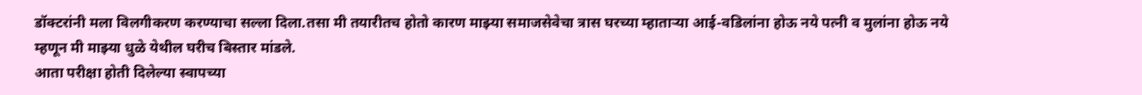डॉक्टरांनी मला विलगीकरण करण्याचा सल्ला दिला.तसा मी तयारीतच होतो कारण माझ्या समाजसेवेचा त्रास घरच्या म्हाताऱ्या आई-वडिलांना होऊ नये पत्नी व मुलांना होऊ नये म्हणून मी माझ्या धुळे येथील घरीच बिस्तार मांडले.
आता परीक्षा होती दिलेल्या स्वापच्या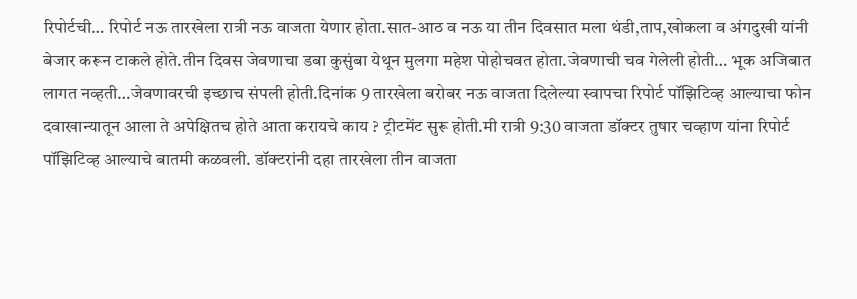रिपोर्टची… रिपोर्ट नऊ तारखेला रात्री नऊ वाजता येणार होता.सात-आठ व नऊ या तीन दिवसात मला थंडी,ताप,खोकला व अंगदुखी यांनी बेजार करून टाकले होते.तीन दिवस जेवणाचा डबा कुसुंबा येथून मुलगा महेश पोहोचवत होता.जेवणाची चव गेलेली होती… भूक अजिबात लागत नव्हती…जेवणावरची इच्छाच संपली होती.दिनांक 9 तारखेला बरोबर नऊ वाजता दिलेल्या स्वापचा रिपोर्ट पॉझिटिव्ह आल्याचा फोन दवाखान्यातून आला ते अपेक्षितच होते आता करायचे काय ? ट्रीटमेंट सुरू होती.मी रात्री 9:30 वाजता डॉक्टर तुषार चव्हाण यांना रिपोर्ट पॉझिटिव्ह आल्याचे बातमी कळवली. डॉक्टरांनी दहा तारखेला तीन वाजता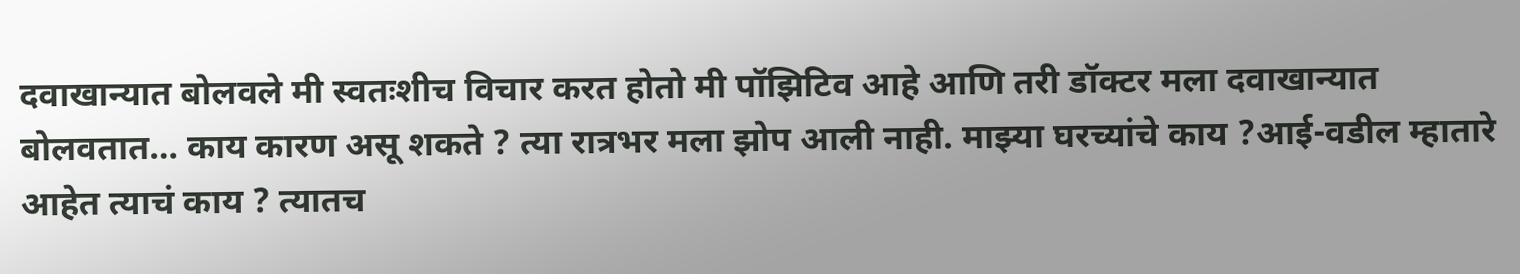दवाखान्यात बोलवले मी स्वतःशीच विचार करत होतो मी पॉझिटिव आहे आणि तरी डॉक्टर मला दवाखान्यात बोलवतात… काय कारण असू शकते ? त्या रात्रभर मला झोप आली नाही. माझ्या घरच्यांचे काय ?आई-वडील म्हातारे आहेत त्याचं काय ? त्यातच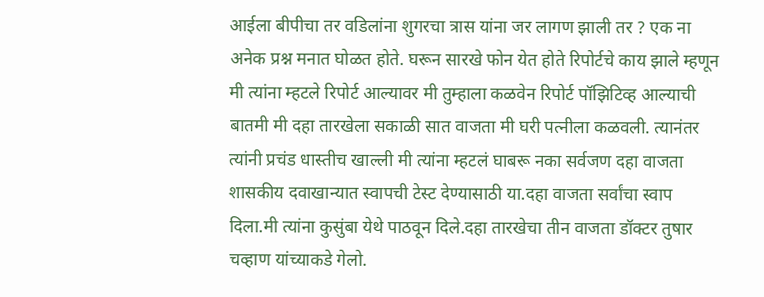आईला बीपीचा तर वडिलांना शुगरचा त्रास यांना जर लागण झाली तर ? एक ना अनेक प्रश्न मनात घोळत होते. घरून सारखे फोन येत होते रिपोर्टचे काय झाले म्हणून मी त्यांना म्हटले रिपोर्ट आल्यावर मी तुम्हाला कळवेन रिपोर्ट पॉझिटिव्ह आल्याची बातमी मी दहा तारखेला सकाळी सात वाजता मी घरी पत्नीला कळवली. त्यानंतर त्यांनी प्रचंड धास्तीच खाल्ली मी त्यांना म्हटलं घाबरू नका सर्वजण दहा वाजता शासकीय दवाखान्यात स्वापची टेस्ट देण्यासाठी या.दहा वाजता सर्वांचा स्वाप दिला.मी त्यांना कुसुंबा येथे पाठवून दिले.दहा तारखेचा तीन वाजता डॉक्टर तुषार चव्हाण यांच्याकडे गेलो.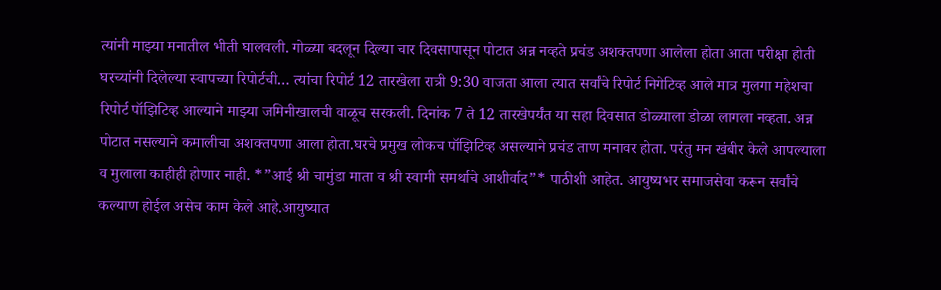त्यांनी माझ्या मनातील भीती घालवली. गोळ्या बदलून दिल्या चार दिवसापासून पोटात अन्न नव्हते प्रचंड अशक्तपणा आलेला होता आता परीक्षा होती घरच्यांनी दिलेल्या स्वापच्या रिपोर्टची… त्यांचा रिपोर्ट 12 तारखेला रात्री 9:30 वाजता आला त्यात सर्वांचे रिपोर्ट निगेटिव्ह आले मात्र मुलगा महेशचा रिपोर्ट पॉझिटिव्ह आल्याने माझ्या जमिनीखालची वाळूच सरकली. दिनांक 7 ते 12 तारखेपर्यंत या सहा दिवसात डोळ्याला डोळा लागला नव्हता. अन्न पोटात नसल्याने कमालीचा अशक्तपणा आला होता.घरचे प्रमुख लोकच पॉझिटिव्ह असल्याने प्रचंड ताण मनावर होता. परंतु मन खंबीर केले आपल्याला व मुलाला काहीही होणार नाही. *”आई श्री चामुंडा माता व श्री स्वामी समर्थाचे आशीर्वाद”* पाठीशी आहेत. आयुष्यभर समाजसेवा करून सर्वांचे कल्याण होईल असेच काम केले आहे.आयुष्यात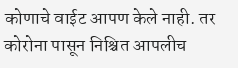कोणाचे वाईट आपण केले नाही. तर कोरोना पासून निश्चित आपलीच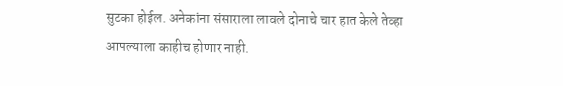सुटका होईल. अनेकांना संसाराला लावले दोनाचे चार हात केले तेव्हा आपल्याला काहीच होणार नाही.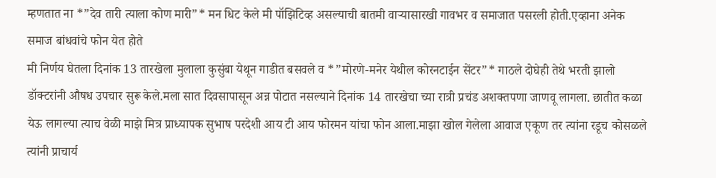म्हणतात ना *”देव तारी त्याला कोण मारी”* मन धिट केले मी पॉझिटिव्ह असल्याची बातमी वाऱ्यासारखी गावभर व समाजात पसरली होती.एव्हाना अनेक समाज बांधवांचे फोन येत होते
मी निर्णय घेतला दिनांक 13 तारखेला मुलाला कुसुंबा येथून गाडीत बसवले व *”मोरणे-मनेर येथील कोरनटाईन सेंटर”* गाठले दोघेही तेथे भरती झालो डॉक्टरांनी औषध उपचार सुरू केले.मला सात दिवसापासून अन्न पोटात नसल्याने दिनांक 14 तारखेचा च्या रात्री प्रचंड अशक्तपणा जाणवू लागला. छातीत कळा येऊ लागल्या त्याच वेळी माझे मित्र प्राध्यापक सुभाष परदेशी आय टी आय फोरमन यांचा फोन आला.माझा खोल गेलेला आवाज एकूण तर त्यांना रडूच कोसळले त्यांनी प्राचार्य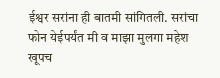ईश्वर सरांना ही बातमी सांगितली. सरांचा फोन येईपर्यंत मी व माझा मुलगा महेश खूपच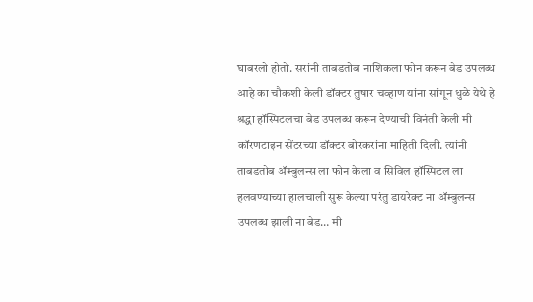घाबरलो होतो. सरांनी ताबडतोब नाशिकला फोन करून बेड उपलब्ध आहे का चौकशी केली डॉक्टर तुषार चव्हाण यांना सांगून धुळे येथे हे श्रद्धा हॉस्पिटलचा बेड उपलब्ध करून देण्याची विनंती केली मी कॉरणटाइन सेंटरच्या डॉक्टर बोरकरांना माहिती दिली. त्यांनी ताबडतोब ॲम्बुलन्स ला फोन केला व सिविल हॉस्पिटल ला हलवण्याच्या हालचाली सुरू केल्या परंतु डायरेक्ट ना ॲम्बुलन्स उपलब्ध झाली ना बेड… मी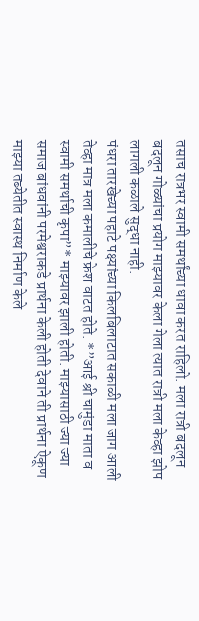तसाच रात्रभर स्वामी समर्थांच्या धावा करत राहिलो. मला रात्री बदलून बदलून गोळ्यांचा प्रयोग माझ्यावर केला गेला त्यात रात्री मला केव्हा झोप लागली कळाले सुद्धा नाही.
पंधरा तारखेच्या पहाटे पक्ष्यांच्या किलबिलाटात सकाळी मला जाग आली तेव्हा मात्र मला कमालीचे फ्रेश वाटत होते. *”आई श्री चामुंडा माता व स्वामी समर्थाची कृपा”* माझ्यावर झाली होती. माझ्यासाठी ज्या ज्या समाज बांधवांनी परमेश्वराकडे प्रार्थना केली होती देवाने ती प्रार्थना ऐकूण माझ्या तब्येतीत स्वास्थ निर्माण केले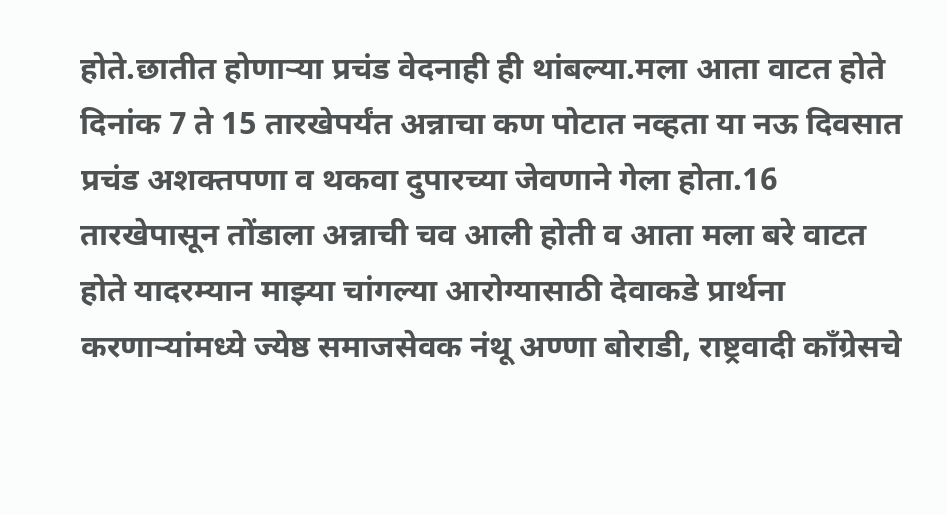होते.छातीत होणाऱ्या प्रचंड वेदनाही ही थांबल्या.मला आता वाटत होते दिनांक 7 ते 15 तारखेपर्यंत अन्नाचा कण पोटात नव्हता या नऊ दिवसात प्रचंड अशक्तपणा व थकवा दुपारच्या जेवणाने गेला होता.16 तारखेपासून तोंडाला अन्नाची चव आली होती व आता मला बरे वाटत होते यादरम्यान माझ्या चांगल्या आरोग्यासाठी देवाकडे प्रार्थना करणाऱ्यांमध्ये ज्येष्ठ समाजसेवक नंथू अण्णा बोराडी, राष्ट्रवादी काँग्रेसचे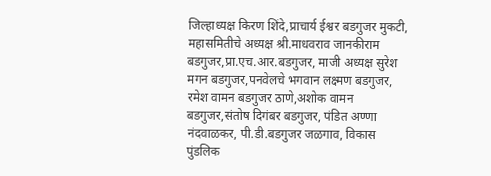जिल्हाध्यक्ष किरण शिंदे,प्राचार्य ईश्वर बडगुजर मुकटी, महासमितीचे अध्यक्ष श्री.माधवराव जानकीराम बडगुजर,प्रा.एच.आर.बडगुजर, माजी अध्यक्ष सुरेश मगन बडगुजर,पनवेलचे भगवान लक्ष्मण बडगुजर, रमेश वामन बडगुजर ठाणे,अशोक वामन बडगुजर,संतोष दिगंबर बडगुजर, पंडित अण्णा नंदवाळकर, पी.डी.बडगुजर जळगाव, विकास पुंडलिक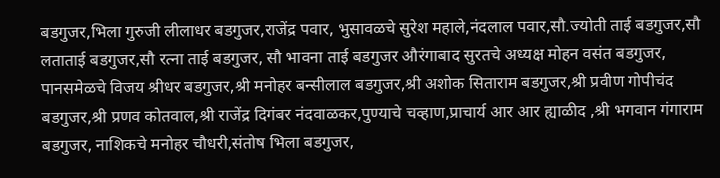बडगुजर,भिला गुरुजी लीलाधर बडगुजर,राजेंद्र पवार, भुसावळचे सुरेश महाले,नंदलाल पवार,सौ.ज्योती ताई बडगुजर,सौ लताताई बडगुजर,सौ रत्ना ताई बडगुजर, सौ भावना ताई बडगुजर औरंगाबाद सुरतचे अध्यक्ष मोहन वसंत बडगुजर, पानसमेळचे विजय श्रीधर बडगुजर,श्री मनोहर बन्सीलाल बडगुजर,श्री अशोक सिताराम बडगुजर,श्री प्रवीण गोपीचंद बडगुजर,श्री प्रणव कोतवाल,श्री राजेंद्र दिगंबर नंदवाळकर,पुण्याचे चव्हाण,प्राचार्य आर आर ह्याळीद ,श्री भगवान गंगाराम बडगुजर, नाशिकचे मनोहर चौधरी,संतोष भिला बडगुजर,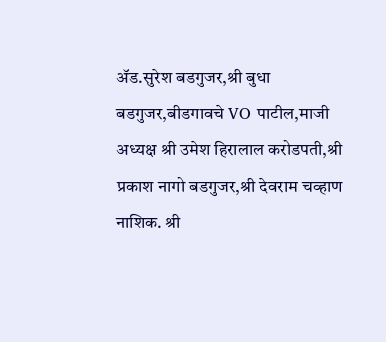ॲड.सुरेश बडगुजर,श्री बुधा बडगुजर,बीडगावचे VO पाटील,माजी अध्यक्ष श्री उमेश हिरालाल करोडपती,श्री प्रकाश नागो बडगुजर,श्री देवराम चव्हाण नाशिक. श्री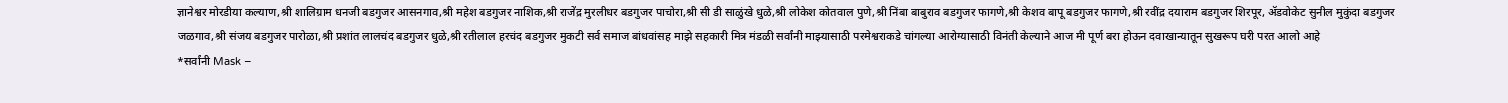ज्ञानेश्वर मोरडीया कल्याण,श्री शालिग्राम धनजी बडगुजर आसनगाव,श्री महेश बडगुजर नाशिक,श्री राजेंद्र मुरलीधर बडगुजर पाचोरा,श्री सी डी साळुंखे धुळे,श्री लोकेश कोतवाल पुणे,श्री निंबा बाबुराव बडगुजर फागणे,श्री केशव बापू बडगुजर फागणे,श्री रवींद्र दयाराम बडगुजर शिरपूर, ॲडवोकेट सुनील मुकुंदा बडगुजर जळगाव,श्री संजय बडगुजर पारोळा,श्री प्रशांत लालचंद बडगुजर धुळे,श्री रतीलाल हरचंद बडगुजर मुकटी सर्व समाज बांधवांसह माझे सहकारी मित्र मंडळी सर्वांनी माझ्यासाठी परमेश्वराकडे चांगल्या आरोग्यासाठी विनंती केल्याने आज मी पूर्ण बरा होऊन दवाखान्यातून सुखरूप घरी परत आलो आहे
*सर्वांनी Mask –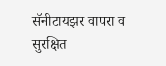सॅनीटायझर वापरा व सुरक्षित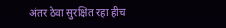अंतर ठेवा सुरक्षित रहा हीच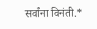सर्वांना विनंती.*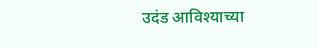उदंड आविश्याच्या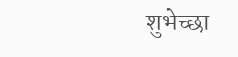शुभेच्छा